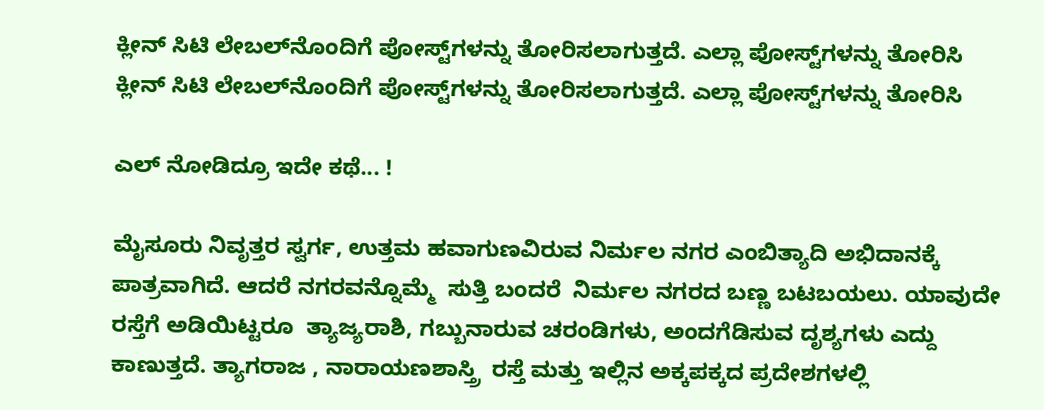ಕ್ಲೀನ್ ಸಿಟಿ ಲೇಬಲ್‌ನೊಂದಿಗೆ ಪೋಸ್ಟ್‌ಗಳನ್ನು ತೋರಿಸಲಾಗುತ್ತದೆ. ಎಲ್ಲಾ ಪೋಸ್ಟ್‌ಗಳನ್ನು ತೋರಿಸಿ
ಕ್ಲೀನ್ ಸಿಟಿ ಲೇಬಲ್‌ನೊಂದಿಗೆ ಪೋಸ್ಟ್‌ಗಳನ್ನು ತೋರಿಸಲಾಗುತ್ತದೆ. ಎಲ್ಲಾ ಪೋಸ್ಟ್‌ಗಳನ್ನು ತೋರಿಸಿ

ಎಲ್ ನೋಡಿದ್ರೂ ಇದೇ ಕಥೆ... !

ಮೈಸೂರು ನಿವೃತ್ತರ ಸ್ವರ್ಗ, ಉತ್ತಮ ಹವಾಗುಣವಿರುವ ನಿರ್ಮಲ ನಗರ ಎಂಬಿತ್ಯಾದಿ ಅಭಿದಾನಕ್ಕೆ ಪಾತ್ರವಾಗಿದೆ. ಆದರೆ ನಗರವನ್ನೊಮ್ಮೆ  ಸುತ್ತಿ ಬಂದರೆ  ನಿರ್ಮಲ ನಗರದ ಬಣ್ಣ ಬಟಬಯಲು. ಯಾವುದೇ ರಸ್ತೆಗೆ ಅಡಿಯಿಟ್ಟರೂ  ತ್ಯಾಜ್ಯರಾಶಿ, ಗಬ್ಬುನಾರುವ ಚರಂಡಿಗಳು, ಅಂದಗೆಡಿಸುವ ದೃಶ್ಯಗಳು ಎದ್ದು ಕಾಣುತ್ತದೆ. ತ್ಯಾಗರಾಜ , ನಾರಾಯಣಶಾಸ್ತ್ರಿ  ರಸ್ತೆ ಮತ್ತು ಇಲ್ಲಿನ ಅಕ್ಕಪಕ್ಕದ ಪ್ರದೇಶಗಳಲ್ಲಿ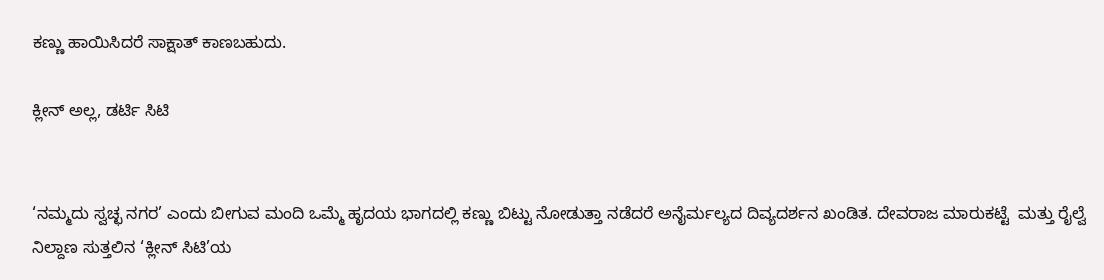ಕಣ್ಣು ಹಾಯಿಸಿದರೆ ಸಾಕ್ಷಾತ್ ಕಾಣಬಹುದು.

ಕ್ಲೀನ್ ಅಲ್ಲ, ಡರ್ಟಿ ಸಿಟಿ


‘ನಮ್ಮದು ಸ್ವಚ್ಛ ನಗರ’ ಎಂದು ಬೀಗುವ ಮಂದಿ ಒಮ್ಮೆ ಹೃದಯ ಭಾಗದಲ್ಲಿ ಕಣ್ಣು ಬಿಟ್ಟು ನೋಡುತ್ತಾ ನಡೆದರೆ ಅನೈರ್ಮಲ್ಯದ ದಿವ್ಯದರ್ಶನ ಖಂಡಿತ. ದೇವರಾಜ ಮಾರುಕಟ್ಟೆ  ಮತ್ತು ರೈಲ್ವೆ ನಿಲ್ದಾಣ ಸುತ್ತಲಿನ ‘ಕ್ಲೀನ್ ಸಿಟಿ’ಯ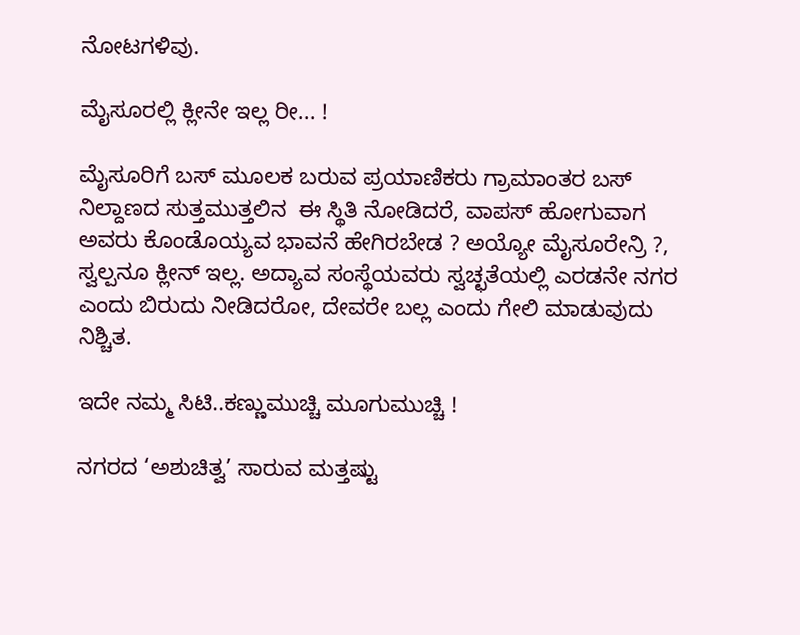ನೋಟಗಳಿವು.

ಮೈಸೂರಲ್ಲಿ ಕ್ಲೀನೇ ಇಲ್ಲ ರೀ... !

ಮೈಸೂರಿಗೆ ಬಸ್ ಮೂಲಕ ಬರುವ ಪ್ರಯಾಣಿಕರು ಗ್ರಾಮಾಂತರ ಬಸ್ ನಿಲ್ದಾಣದ ಸುತ್ತಮುತ್ತಲಿನ  ಈ ಸ್ಥಿತಿ ನೋಡಿದರೆ, ವಾಪಸ್ ಹೋಗುವಾಗ ಅವರು ಕೊಂಡೊಯ್ಯವ ಭಾವನೆ ಹೇಗಿರಬೇಡ ? ಅಯ್ಯೋ ಮೈಸೂರೇನ್ರಿ ?, ಸ್ವಲ್ಪನೂ ಕ್ಲೀನ್ ಇಲ್ಲ. ಅದ್ಯಾವ ಸಂಸ್ಥೆಯವರು ಸ್ವಚ್ಛತೆಯಲ್ಲಿ ಎರಡನೇ ನಗರ ಎಂದು ಬಿರುದು ನೀಡಿದರೋ, ದೇವರೇ ಬಲ್ಲ ಎಂದು ಗೇಲಿ ಮಾಡುವುದು ನಿಶ್ಚಿತ.

ಇದೇ ನಮ್ಮ ಸಿಟಿ..ಕಣ್ಣುಮುಚ್ಚಿ ಮೂಗುಮುಚ್ಚಿ !

ನಗರದ ‘ಅಶುಚಿತ್ವ’ ಸಾರುವ ಮತ್ತಷ್ಟು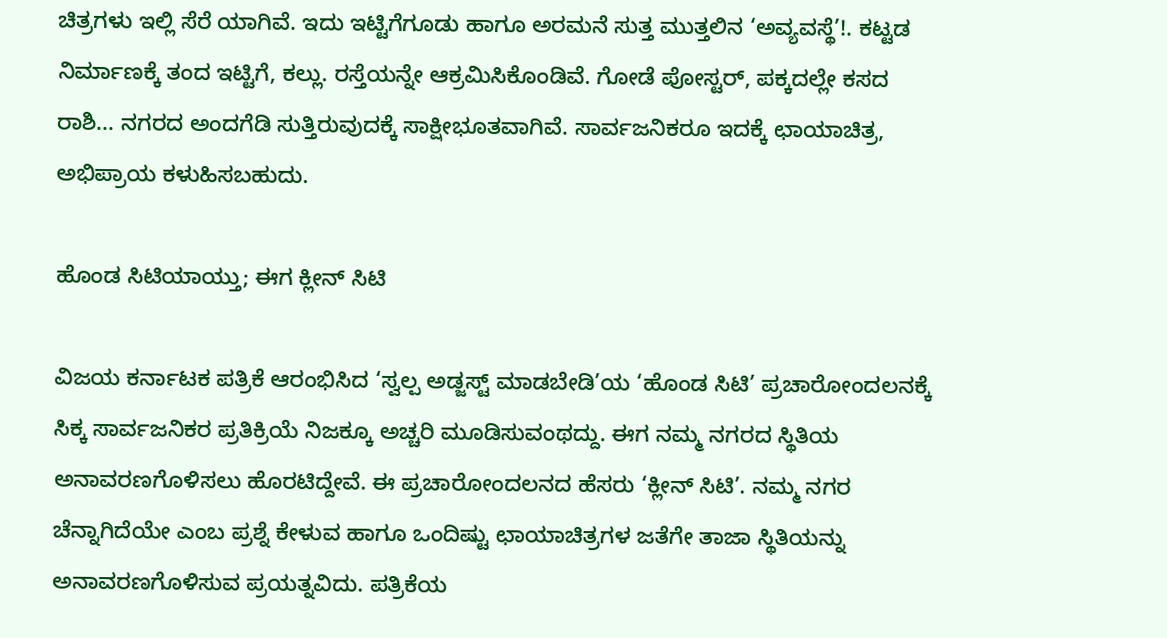ಚಿತ್ರಗಳು ಇಲ್ಲಿ ಸೆರೆ ಯಾಗಿವೆ. ಇದು ಇಟ್ಟಿಗೆಗೂಡು ಹಾಗೂ ಅರಮನೆ ಸುತ್ತ ಮುತ್ತಲಿನ ‘ಅವ್ಯವಸ್ಥೆ’!. ಕಟ್ಟಡ ನಿರ್ಮಾಣಕ್ಕೆ ತಂದ ಇಟ್ಟಿಗೆ, ಕಲ್ಲು. ರಸ್ತೆಯನ್ನೇ ಆಕ್ರಮಿಸಿಕೊಂಡಿವೆ. ಗೋಡೆ ಪೋಸ್ಟರ್, ಪಕ್ಕದಲ್ಲೇ ಕಸದ ರಾಶಿ... ನಗರದ ಅಂದಗೆಡಿ ಸುತ್ತಿರುವುದಕ್ಕೆ ಸಾಕ್ಷೀಭೂತವಾಗಿವೆ. ಸಾರ್ವಜನಿಕರೂ ಇದಕ್ಕೆ ಛಾಯಾಚಿತ್ರ, ಅಭಿಪ್ರಾಯ ಕಳುಹಿಸಬಹುದು.

ಹೊಂಡ ಸಿಟಿಯಾಯ್ತು; ಈಗ ಕ್ಲೀನ್ ಸಿಟಿ

ವಿಜಯ ಕರ್ನಾಟಕ ಪತ್ರಿಕೆ ಆರಂಭಿಸಿದ ‘ಸ್ವಲ್ಪ ಅಡ್ಜಸ್ಟ್ ಮಾಡಬೇಡಿ’ಯ ‘ಹೊಂಡ ಸಿಟಿ’ ಪ್ರಚಾರೋಂದಲನಕ್ಕೆ ಸಿಕ್ಕ ಸಾರ್ವಜನಿಕರ ಪ್ರತಿಕ್ರಿಯೆ ನಿಜಕ್ಕೂ ಅಚ್ಚರಿ ಮೂಡಿಸುವಂಥದ್ದು. ಈಗ ನಮ್ಮ ನಗರದ ಸ್ಥಿತಿಯ ಅನಾವರಣಗೊಳಿಸಲು ಹೊರಟಿದ್ದೇವೆ. ಈ ಪ್ರಚಾರೋಂದಲನದ ಹೆಸರು ‘ಕ್ಲೀನ್ ಸಿಟಿ’. ನಮ್ಮ ನಗರ ಚೆನ್ನಾಗಿದೆಯೇ ಎಂಬ ಪ್ರಶ್ನೆ ಕೇಳುವ ಹಾಗೂ ಒಂದಿಷ್ಟು ಛಾಯಾಚಿತ್ರಗಳ ಜತೆಗೇ ತಾಜಾ ಸ್ಥಿತಿಯನ್ನು ಅನಾವರಣಗೊಳಿಸುವ ಪ್ರಯತ್ನವಿದು. ಪತ್ರಿಕೆಯ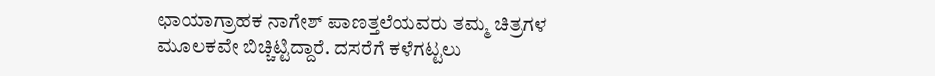ಛಾಯಾಗ್ರಾಹಕ ನಾಗೇಶ್ ಪಾಣತ್ತಲೆಯವರು ತಮ್ಮ ಚಿತ್ರಗಳ ಮೂಲಕವೇ ಬಿಚ್ಚಿಟ್ಟಿದ್ದಾರೆ. ದಸರೆಗೆ ಕಳೆಗಟ್ಟಲು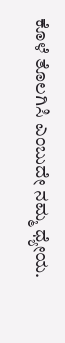ಕೊಳೆ ತೊಲಗಿಸಿ ಎಂಬುದೇ ನಮ್ಮ ಧ್ಯೇಯ.